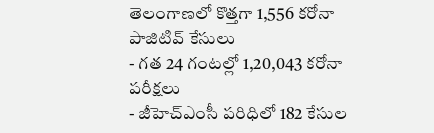తెలంగాణలో కొత్తగా 1,556 కరోనా పాజిటివ్ కేసులు
- గత 24 గంటల్లో 1,20,043 కరోనా పరీక్షలు
- జీహెచ్ఎంసీ పరిధిలో 182 కేసుల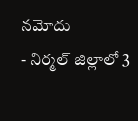నమోదు
- నిర్మల్ జిల్లాలో 3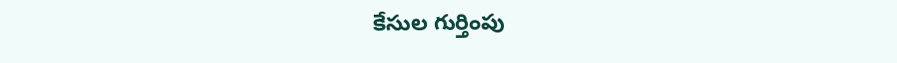కేసుల గుర్తింపు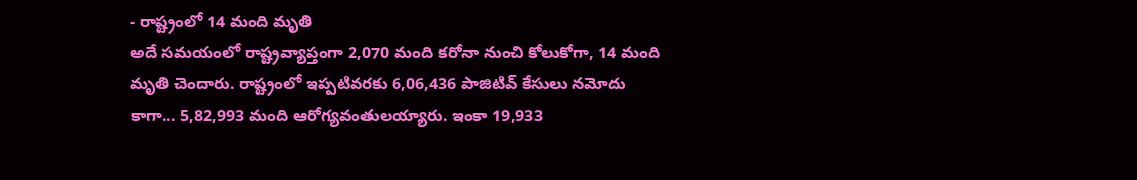- రాష్ట్రంలో 14 మంది మృతి
అదే సమయంలో రాష్ట్రవ్యాప్తంగా 2,070 మంది కరోనా నుంచి కోలుకోగా, 14 మంది మృతి చెందారు. రాష్ట్రంలో ఇప్పటివరకు 6,06,436 పాజిటివ్ కేసులు నమోదు కాగా... 5,82,993 మంది ఆరోగ్యవంతులయ్యారు. ఇంకా 19,933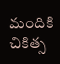మందికి చికిత్స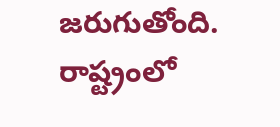జరుగుతోంది. రాష్ట్రంలో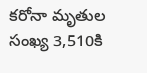కరోనా మృతుల సంఖ్య 3,510కి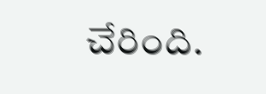చేరింది.